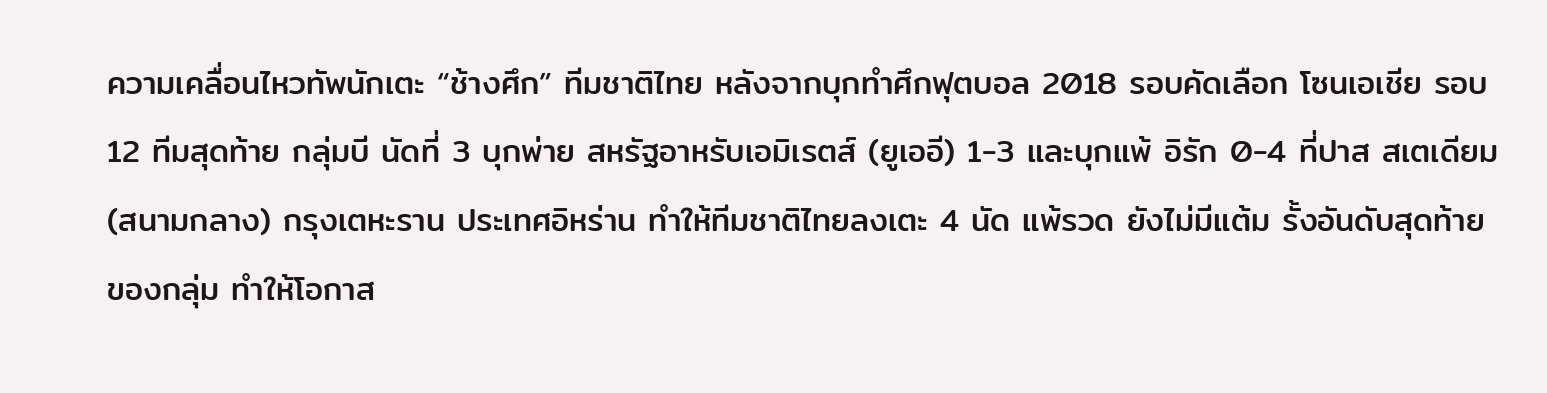ความเคลื่อนไหวทัพนักเตะ “ช้างศึก” ทีมชาติไทย หลังจากบุกทำศึกฟุตบอล 2018 รอบคัดเลือก โซนเอเชีย รอบ 12 ทีมสุดท้าย กลุ่มบี นัดที่ 3 บุกพ่าย สหรัฐอาหรับเอมิเรตส์ (ยูเออี) 1-3 และบุกแพ้ อิรัก 0-4 ที่ปาส สเตเดียม (สนามกลาง) กรุงเตหะราน ประเทศอิหร่าน ทำให้ทีมชาติไทยลงเตะ 4 นัด แพ้รวด ยังไม่มีแต้ม รั้งอันดับสุดท้ายของกลุ่ม ทำให้โอกาส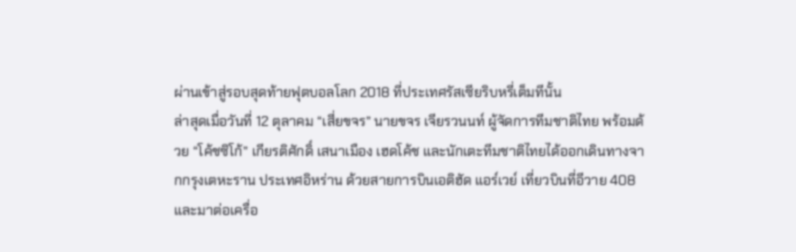ผ่านเข้าสู่รอบสุดท้ายฟุตบอลโลก 2018 ที่ประเทศรัสเซียริบหรี่เต็มทีนั้น
ล่าสุดเมื่อวันที่ 12 ตุลาคม “เสี่ยขจร” นายขจร เจียรวนนท์ ผู้จัดการทีมชาติไทย พร้อมด้วย “โค้ชซิโก้” เกียรติศักดิ์ เสนาเมือง เฮดโค้ช และนักเตะทีมชาติไทยได้ออกเดินทางจากกรุงเตหะราน ประเทศอิหร่าน ด้วยสายการบินเอติฮัด แอร์เวย์ เที่ยวบินที่อีวาย 408 และมาต่อเครื่อ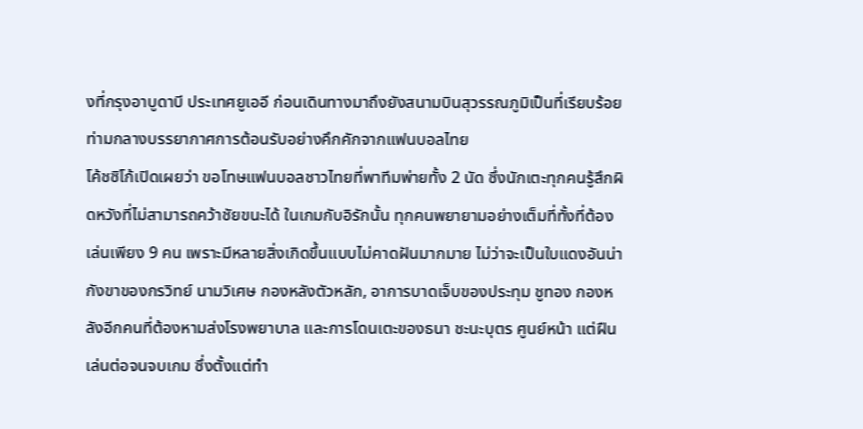งที่กรุงอาบูดาบี ประเทศยูเออี ก่อนเดินทางมาถึงยังสนามบินสุวรรณภูมิเป็นที่เรียบร้อยท่ามกลางบรรยากาศการต้อนรับอย่างคึกคักจากแฟนบอลไทย
โค้ชซิโก้เปิดเผยว่า ขอโทษแฟนบอลชาวไทยที่พาทีมพ่ายทั้ง 2 นัด ซึ่งนักเตะทุกคนรู้สึกผิดหวังที่ไม่สามารถคว้าชัยขนะได้ ในเกมกับอิรักนั้น ทุกคนพยายามอย่างเต็มที่ทั้งที่ต้องเล่นเพียง 9 คน เพราะมีหลายสิ่งเกิดขึ้นแบบไม่คาดฝันมากมาย ไม่ว่าจะเป็นใบแดงอันน่ากังขาของกรวิทย์ นามวิเศษ กองหลังตัวหลัก, อาการบาดเจ็บของประทุม ชูทอง กองหลังอีกคนที่ต้องหามส่งโรงพยาบาล และการโดนเตะของธนา ชะนะบุตร ศูนย์หน้า แต่ฝืนเล่นต่อจนจบเกม ซึ่งตั้งแต่ทำ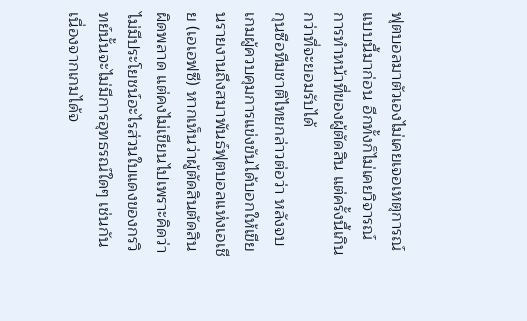ฟุตบอลมาตัวเองไม่เคยเจอเหตุการณ์แบบนี้มาก่อน อีกทั้งก็ไม่เคยวิจารณ์การทำหน้าที่ของผู้ตัดสิน แต่ครั้งนี้เกินกว่าที่จะยอมรับได้
กุนซือทีมชาติไทยกล่าวต่อว่า หลังจบเกมผู้ควบคุมการแข่งขันได้บอกให้เขียนรายงานถึงสมาพันธ์ฟุตบอลแห่งเอเชีย (เอเอฟซี) หากเห็นว่าผู้ตัดสินตัดสินผิดพลาด แต่คงไม่เขียนไปเพราะคิดว่าไม่มีประโยชน์อะไรส่วนใบแดงของกรวิทย์นั้นจะไม่มีการอุทธรณ์ใดๆ เช่นกัน เนื่องจากเกมได้จ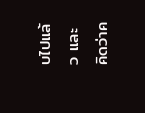บไปแล้ว และคิดว่าค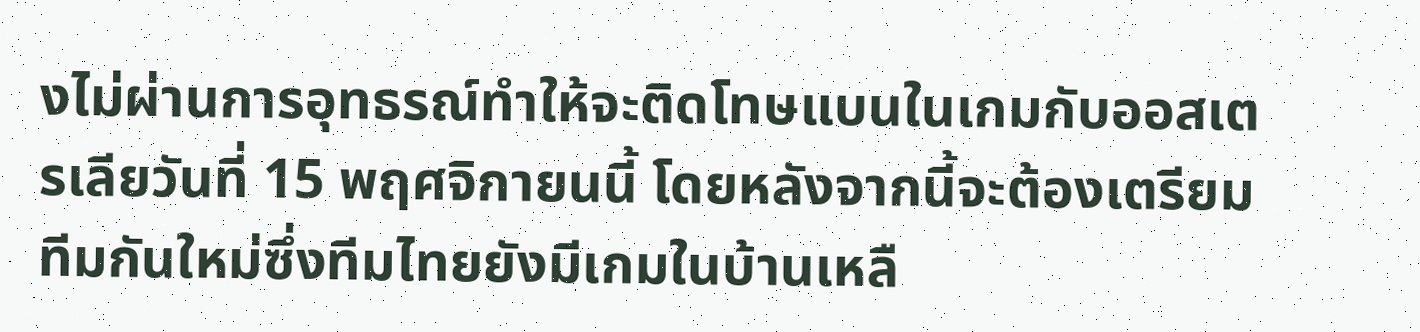งไม่ผ่านการอุทธรณ์ทำให้จะติดโทษแบนในเกมกับออสเตรเลียวันที่ 15 พฤศจิกายนนี้ โดยหลังจากนี้จะต้องเตรียมทีมกันใหม่ซึ่งทีมไทยยังมีเกมในบ้านเหลื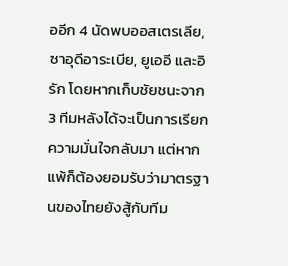ออีก 4 นัดพบออสเตรเลีย, ซาอุดีอาระเบีย, ยูเออี และอิรัก โดยหากเก็บชัยชนะจาก 3 ทีมหลังได้จะเป็นการเรียกความมั่นใจกลับมา แต่หากแพ้ก็ต้องยอมรับว่ามาตรฐานของไทยยังสู้กับทีม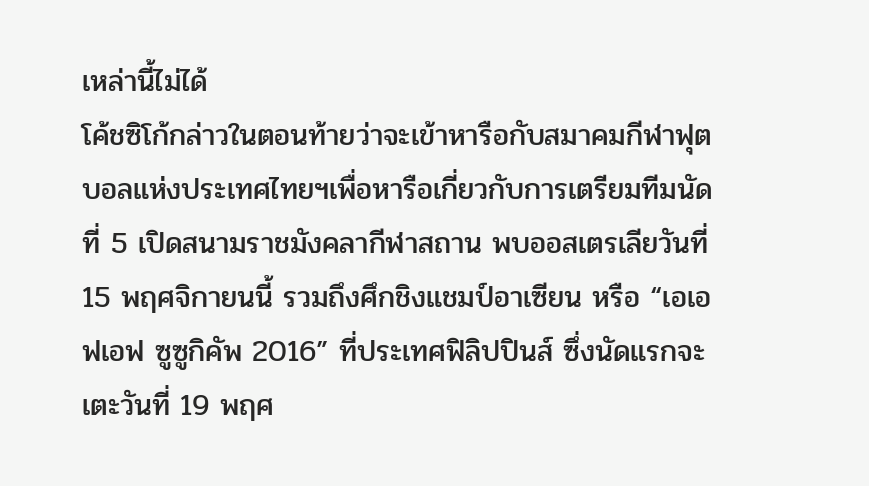เหล่านี้ไม่ได้
โค้ชซิโก้กล่าวในตอนท้ายว่าจะเข้าหารือกับสมาคมกีฬาฟุตบอลแห่งประเทศไทยฯเพื่อหารือเกี่ยวกับการเตรียมทีมนัดที่ 5 เปิดสนามราชมังคลากีฬาสถาน พบออสเตรเลียวันที่ 15 พฤศจิกายนนี้ รวมถึงศึกชิงแชมป์อาเซียน หรือ “เอเอฟเอฟ ซูซูกิคัพ 2016” ที่ประเทศฟิลิปปินส์ ซึ่งนัดแรกจะเตะวันที่ 19 พฤศ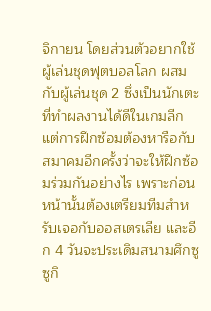จิกายน โดยส่วนตัวอยากใช้ผู้เล่นชุดฟุตบอลโลก ผสมกับผู้เล่นชุด 2 ซึ่งเป็นนักเตะที่ทำผลงานได้ดีในเกมลีก แต่การฝึกซ้อมต้องหารือกับสมาคมอีกครั้งว่าจะให้ฝึกซ้อมร่วมกันอย่างไร เพราะก่อนหน้านั้นต้องเตรียมทีมสำหรับเจอกับออสเตรเลีย และอีก 4 วันจะประเดิมสนามศึกซูซูกิ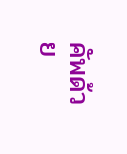คัพด้วย